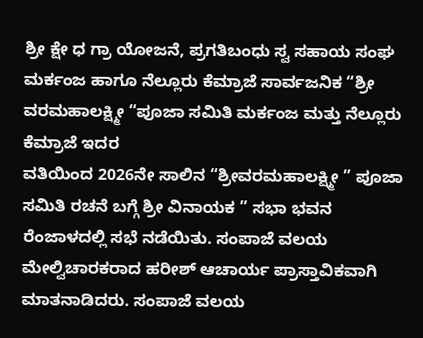ಶ್ರೀ ಕ್ಷೇ ಧ ಗ್ರಾ ಯೋಜನೆ, ಪ್ರಗತಿಬಂಧು ಸ್ವ ಸಹಾಯ ಸಂಘ ಮರ್ಕಂಜ ಹಾಗೂ ನೆಲ್ಲೂರು ಕೆಮ್ರಾಜೆ ಸಾರ್ವಜನಿಕ “ಶ್ರೀ ವರಮಹಾಲಕ್ಷ್ಮೀ “ಪೂಜಾ ಸಮಿತಿ ಮರ್ಕಂಜ ಮತ್ತು ನೆಲ್ಲೂರು ಕೆಮ್ರಾಜೆ ಇದರ
ವತಿಯಿಂದ 2026ನೇ ಸಾಲಿನ “ಶ್ರೀವರಮಹಾಲಕ್ಷ್ಮೀ ” ಪೂಜಾ ಸಮಿತಿ ರಚನೆ ಬಗ್ಗೆ ಶ್ರೀ ವಿನಾಯಕ ” ಸಭಾ ಭವನ ರೆಂಜಾಳದಲ್ಲಿ ಸಭೆ ನಡೆಯಿತು. ಸಂಪಾಜೆ ವಲಯ ಮೇಲ್ವಿಚಾರಕರಾದ ಹರೀಶ್ ಆಚಾರ್ಯ ಪ್ರಾಸ್ತಾವಿಕವಾಗಿ ಮಾತನಾಡಿದರು. ಸಂಪಾಜೆ ವಲಯ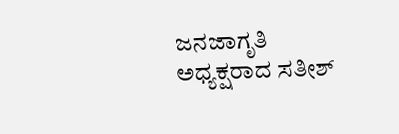ಜನಜಾಗೃತಿ ಅಧ್ಯಕ್ಷರಾದ ಸತೀಶ್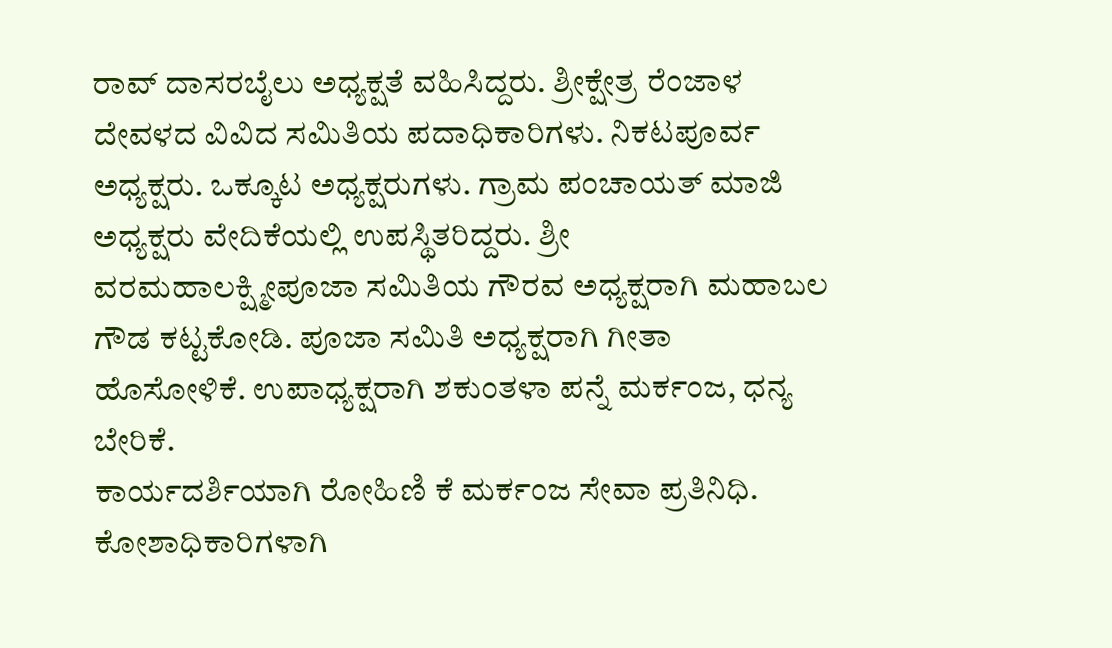ರಾವ್ ದಾಸರಬೈಲು ಅಧ್ಯಕ್ಷತೆ ವಹಿಸಿದ್ದರು. ಶ್ರೀಕ್ಷೇತ್ರ ರೆಂಜಾಳ ದೇವಳದ ವಿವಿದ ಸಮಿತಿಯ ಪದಾಧಿಕಾರಿಗಳು. ನಿಕಟಪೂರ್ವ ಅಧ್ಯಕ್ಷರು. ಒಕ್ಕೂಟ ಅಧ್ಯಕ್ಷರುಗಳು. ಗ್ರಾಮ ಪಂಚಾಯತ್ ಮಾಜಿ ಅಧ್ಯಕ್ಷರು ವೇದಿಕೆಯಲ್ಲಿ ಉಪಸ್ಥಿತರಿದ್ದರು. ಶ್ರೀ ವರಮಹಾಲಕ್ಷ್ಮೀಪೂಜಾ ಸಮಿತಿಯ ಗೌರವ ಅಧ್ಯಕ್ಷರಾಗಿ ಮಹಾಬಲ ಗೌಡ ಕಟ್ಟಕೋಡಿ. ಪೂಜಾ ಸಮಿತಿ ಅಧ್ಯಕ್ಷರಾಗಿ ಗೀತಾ ಹೊಸೋಳಿಕೆ. ಉಪಾಧ್ಯಕ್ಷರಾಗಿ ಶಕುಂತಳಾ ಪನ್ನೆ ಮರ್ಕಂಜ, ಧನ್ಯ ಬೇರಿಕೆ.
ಕಾರ್ಯದರ್ಶಿಯಾಗಿ ರೋಹಿಣಿ ಕೆ ಮರ್ಕಂಜ ಸೇವಾ ಪ್ರತಿನಿಧಿ. ಕೋಶಾಧಿಕಾರಿಗಳಾಗಿ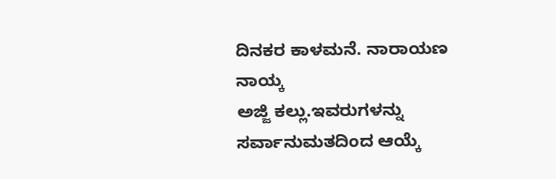ದಿನಕರ ಕಾಳಮನೆ. ನಾರಾಯಣ ನಾಯ್ಕ
ಅಜ್ಜಿ ಕಲ್ಲು.ಇವರುಗಳನ್ನು ಸರ್ವಾನುಮತದಿಂದ ಆಯ್ಕೆ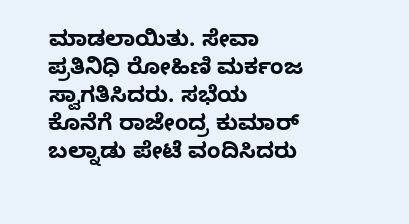ಮಾಡಲಾಯಿತು. ಸೇವಾ ಪ್ರತಿನಿಧಿ ರೋಹಿಣಿ ಮರ್ಕಂಜ ಸ್ವಾಗತಿಸಿದರು. ಸಭೆಯ ಕೊನೆಗೆ ರಾಜೇಂದ್ರ ಕುಮಾರ್ ಬಲ್ನಾಡು ಪೇಟೆ ವಂದಿಸಿದರು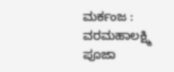ಮರ್ಕಂಜ : ವರಮಹಾಲಕ್ಷ್ಮಿ ಪೂಜಾ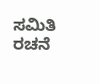ಸಮಿತಿ ರಚನೆ